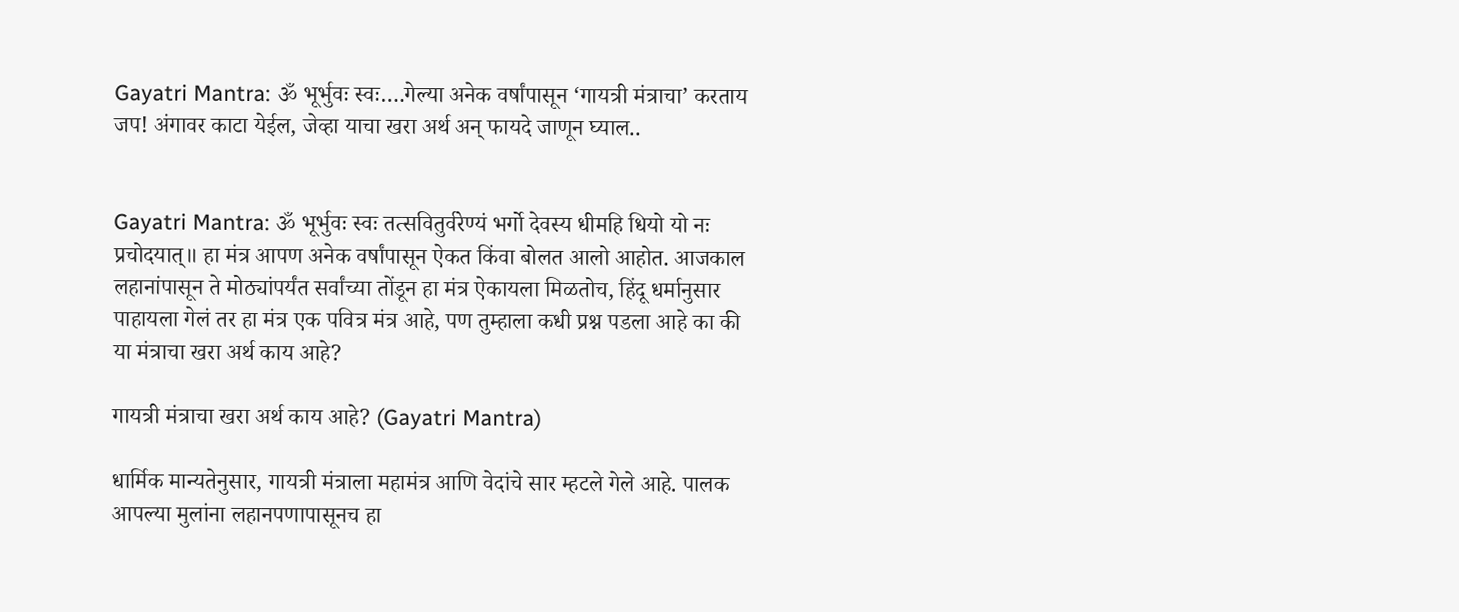Gayatri Mantra: ॐ भूर्भुवः स्वः….गेल्या अनेक वर्षांपासून ‘गायत्री मंत्राचा’ करताय जप! अंगावर काटा येईल, जेव्हा याचा खरा अर्थ अन् फायदे जाणून घ्याल..


Gayatri Mantra: ॐ भूर्भुवः स्वः तत्सवितुर्वरेण्यं भर्गो देवस्य धीमहि धियो यो नः प्रचोदयात्॥ हा मंत्र आपण अनेक वर्षांपासून ऐकत किंवा बोलत आलो आहोत. आजकाल लहानांपासून ते मोठ्यांपर्यंत सर्वांच्या तोंडून हा मंत्र ऐकायला मिळतोच, हिंदू धर्मानुसार पाहायला गेलं तर हा मंत्र एक पवित्र मंत्र आहे, पण तुम्हाला कधी प्रश्न पडला आहे का की या मंत्राचा खरा अर्थ काय आहे?

गायत्री मंत्राचा खरा अर्थ काय आहे? (Gayatri Mantra)

धार्मिक मान्यतेनुसार, गायत्री मंत्राला महामंत्र आणि वेदांचे सार म्हटले गेले आहे. पालक आपल्या मुलांना लहानपणापासूनच हा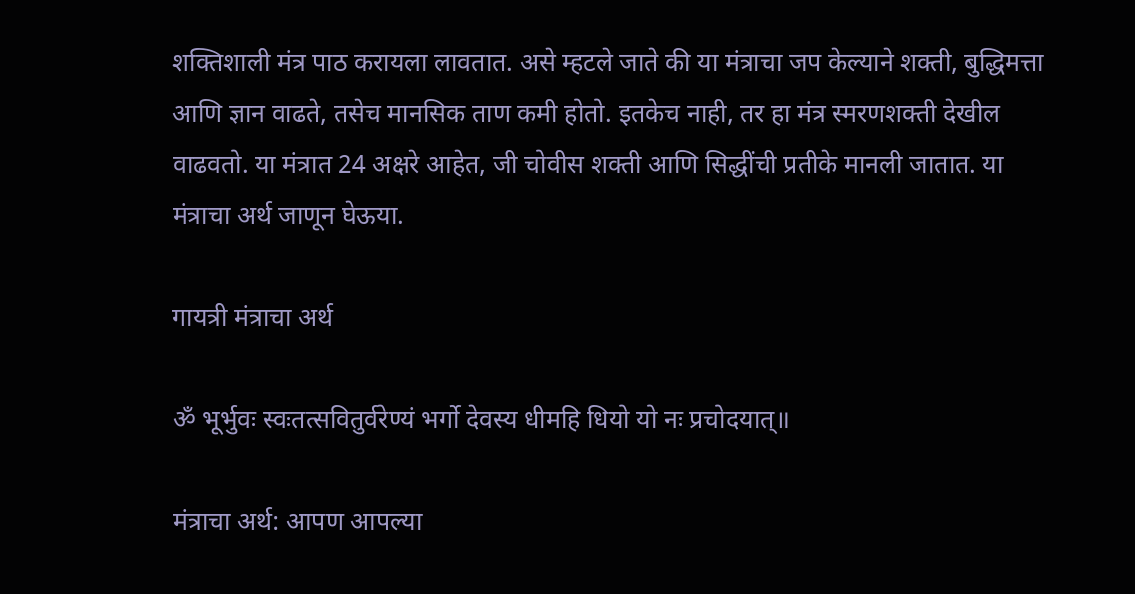शक्तिशाली मंत्र पाठ करायला लावतात. असे म्हटले जाते की या मंत्राचा जप केल्याने शक्ती, बुद्धिमत्ता आणि ज्ञान वाढते, तसेच मानसिक ताण कमी होतो. इतकेच नाही, तर हा मंत्र स्मरणशक्ती देखील वाढवतो. या मंत्रात 24 अक्षरे आहेत, जी चोवीस शक्ती आणि सिद्धींची प्रतीके मानली जातात. या मंत्राचा अर्थ जाणून घेऊया.

गायत्री मंत्राचा अर्थ

ॐ भूर्भुवः स्वःतत्सवितुर्वरेण्यं भर्गो देवस्य धीमहि धियो यो नः प्रचोदयात्॥

मंत्राचा अर्थ: आपण आपल्या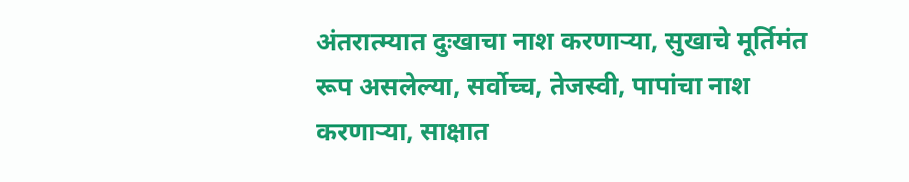अंतरात्म्यात दुःखाचा नाश करणाऱ्या, सुखाचे मूर्तिमंत रूप असलेल्या, सर्वोच्च, तेजस्वी, पापांचा नाश करणाऱ्या, साक्षात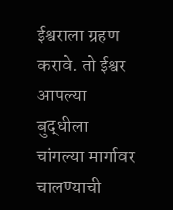ईश्वराला ग्रहण करावे. तो ईश्वर आपल्या बुद्धीला चांगल्या मार्गावर चालण्याची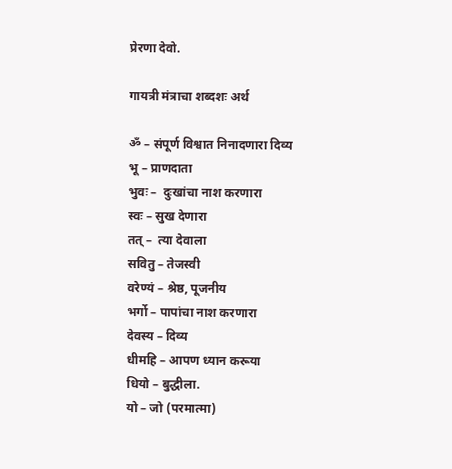प्रेरणा देवो.

गायत्री मंत्राचा शब्दशः अर्थ

ॐ – संपूर्ण विश्वात निनादणारा दिव्य
भू – प्राणदाता
भुवः –  दुःखांचा नाश करणारा
स्वः – सुख देणारा
तत् –  त्या देवाला
सवितु – तेजस्वी
वरेण्यं – श्रेष्ठ, पूजनीय
भर्गो – पापांचा नाश करणारा
देवस्य – दिव्य
धीमहि – आपण ध्यान करूया
धियो – बुद्धीला.
यो – जो (परमात्मा)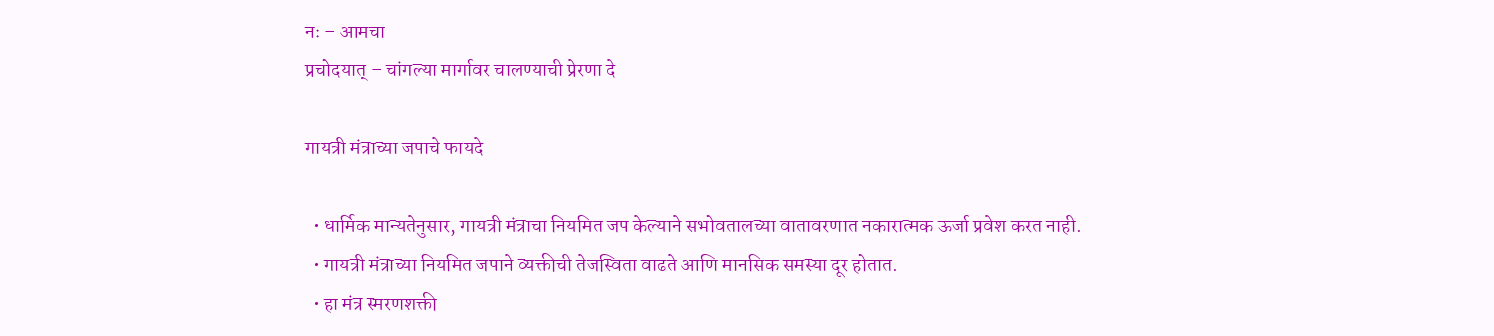नः – आमचा
प्रचोदयात् – चांगल्या मार्गावर चालण्याची प्रेरणा दे

गायत्री मंत्राच्या जपाचे फायदे

  • धार्मिक मान्यतेनुसार, गायत्री मंत्राचा नियमित जप केल्याने सभोवतालच्या वातावरणात नकारात्मक ऊर्जा प्रवेश करत नाही.
  • गायत्री मंत्राच्या नियमित जपाने व्यक्तीची तेजस्विता वाढते आणि मानसिक समस्या दूर होतात.
  • हा मंत्र स्मरणशक्ती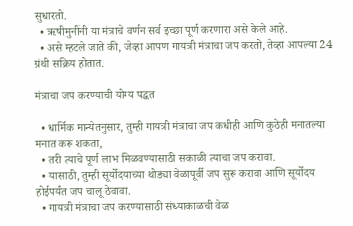सुधारतो.
  • ऋषीमुनींनी या मंत्राचे वर्णन सर्व इच्छा पूर्ण करणारा असे केले आहे.
  • असे म्हटले जाते की, जेव्हा आपण गायत्री मंत्राचा जप करतो, तेव्हा आपल्या 24 ग्रंथी सक्रिय होतात.

मंत्राचा जप करण्याची योग्य पद्धत

  • धार्मिक मान्येतनुसार, तुम्ही गायत्री मंत्राचा जप कधीही आणि कुठेही मनातल्या मनात करू शकता,
  • तरी त्याचे पूर्ण लाभ मिळवण्यासाठी सकाळी त्याचा जप करावा.
  • यासाठी, तुम्ही सूर्योदयाच्या थोड्या वेळापूर्वी जप सुरू करावा आणि सूर्योदय होईपर्यंत जप चालू ठेवावा.
  • गायत्री मंत्राचा जप करण्यासाठी संध्याकाळची वेळ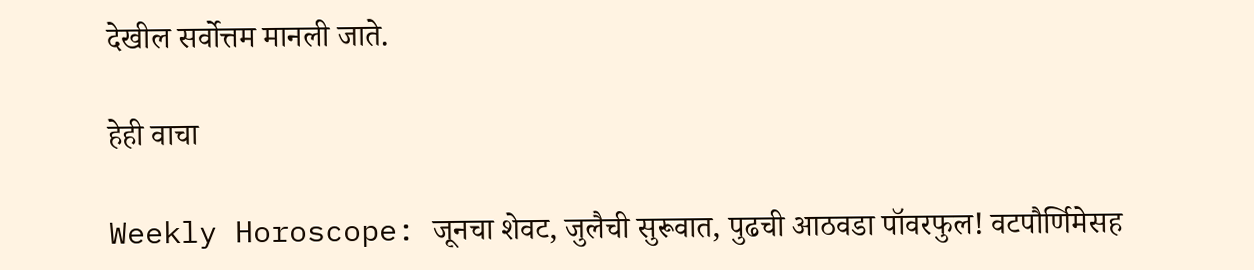देखील सर्वोत्तम मानली जाते.

हेही वाचा

Weekly Horoscope: जूनचा शेवट, जुलैची सुरूवात, पुढची आठवडा पॉवरफुल! वटपौर्णिमेसह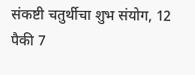संकष्टी चतुर्थीचा शुभ संयोग, 12 पैकी 7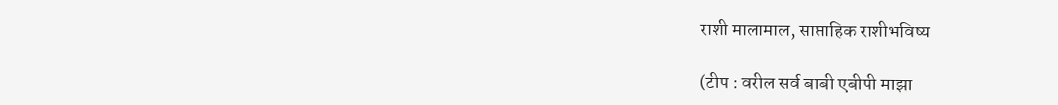राशी मालामाल, साप्ताहिक राशीभविष्य

(टीप : वरील सर्व बाबी एबीपी माझा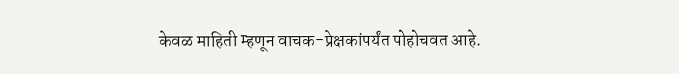केवळ माहिती म्हणून वाचक-प्रेक्षकांपर्यंत पोहोचवत आहे.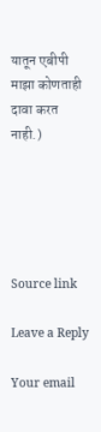यातून एबीपी माझा कोणताही दावा करत नाही.)





Source link

Leave a Reply

Your email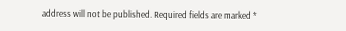address will not be published. Required fields are marked *